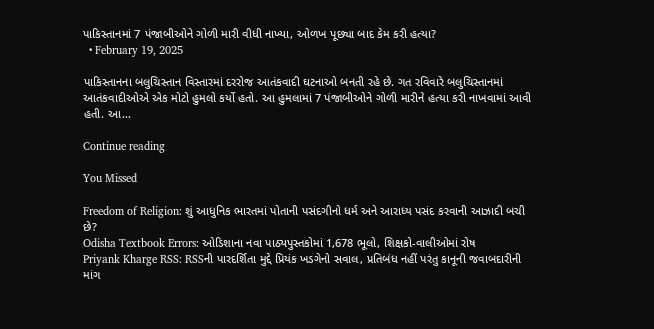પાકિસ્તાનમાં 7 પંજાબીઓને ગોળી મારી વીધી નાખ્યા, ઓળખ પૂછ્યા બાદ કેમ કરી હત્યા?
  • February 19, 2025

પાકિસ્તાનના બલુચિસ્તાન વિસ્તારમાં દરરોજ આતંકવાદી ઘટનાઓ બનતી રહે છે. ગત રવિવારે બલુચિસ્તાનમાં આતંકવાદીઓએ એક મોટો હુમલો કર્યો હતો. આ હુમલામાં 7 પંજાબીઓને ગોળી મારીને હત્યા કરી નાખવામાં આવી હતી. આ…

Continue reading

You Missed

Freedom of Religion: શું આધુનિક ભારતમાં પોતાની પસંદગીનો ધર્મ અને આરાધ્ય પસંદ કરવાની આઝાદી બચી છે?
Odisha Textbook Errors: ઓડિશાના નવા પાઠ્યપુસ્તકોમાં 1,678 ભૂલો, શિક્ષકો-વાલીઓમાં રોષ
Priyank Kharge RSS: RSSની પારદર્શિતા મુદ્દે પ્રિયંક ખડગેનો સવાલ, પ્રતિબંધ નહીં પરંતુ કાનૂની જવાબદારીની માંગ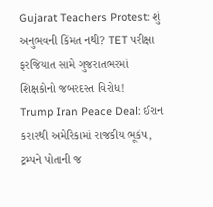Gujarat Teachers Protest: શું અનુભવની કિંમત નથી? TET પરીક્ષા ફરજિયાત સામે ગુજરાતભરમાં શિક્ષકોનો જબરદસ્ત વિરોધ!
Trump Iran Peace Deal: ઈરાન કરારથી અમેરિકામાં રાજકીય ભૂકંપ, ટ્રમ્પને પોતાની જ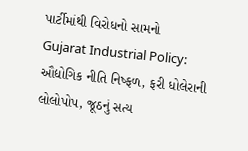પાર્ટીમાંથી વિરોધનો સામનો
Gujarat Industrial Policy: ઔદ્યોગિક નીતિ નિષ્ફળ, ફરી ધોલેરાની લોલોપોપ, જૂઠનું સત્ય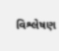વિશ્લેષણ